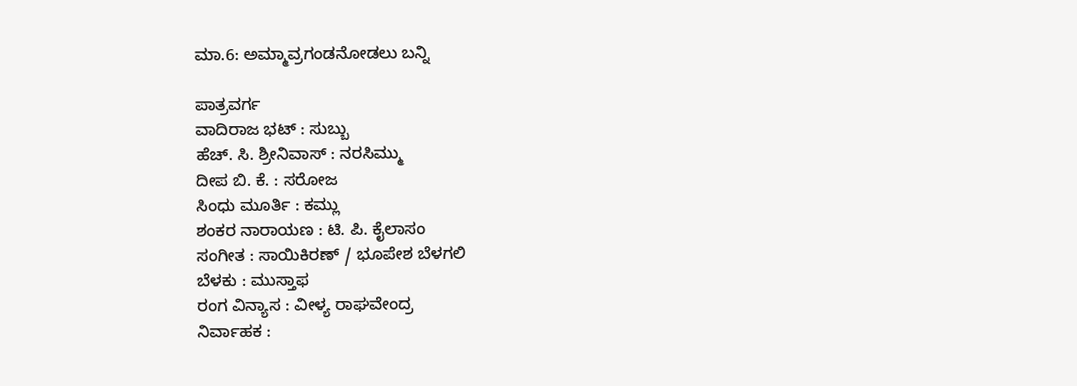ಮಾ.6: ಅಮ್ಮಾವ್ರಗಂಡನೋಡಲು ಬನ್ನಿ

ಪಾತ್ರವರ್ಗ
ವಾದಿರಾಜ ಭಟ್ : ಸುಬ್ಬು
ಹೆಚ್. ಸಿ. ಶ್ರೀನಿವಾಸ್ : ನರಸಿಮ್ಮು
ದೀಪ ಬಿ. ಕೆ. : ಸರೋಜ
ಸಿಂಧು ಮೂರ್ತಿ : ಕಮ್ಲು
ಶಂಕರ ನಾರಾಯಣ : ಟಿ. ಪಿ. ಕೈಲಾಸಂ
ಸಂಗೀತ : ಸಾಯಿಕಿರಣ್ / ಭೂಪೇಶ ಬೆಳಗಲಿ
ಬೆಳಕು : ಮುಸ್ತಾಫ
ರಂಗ ವಿನ್ಯಾಸ : ವೀಳ್ಯ ರಾಘವೇಂದ್ರ
ನಿರ್ವಾಹಕ :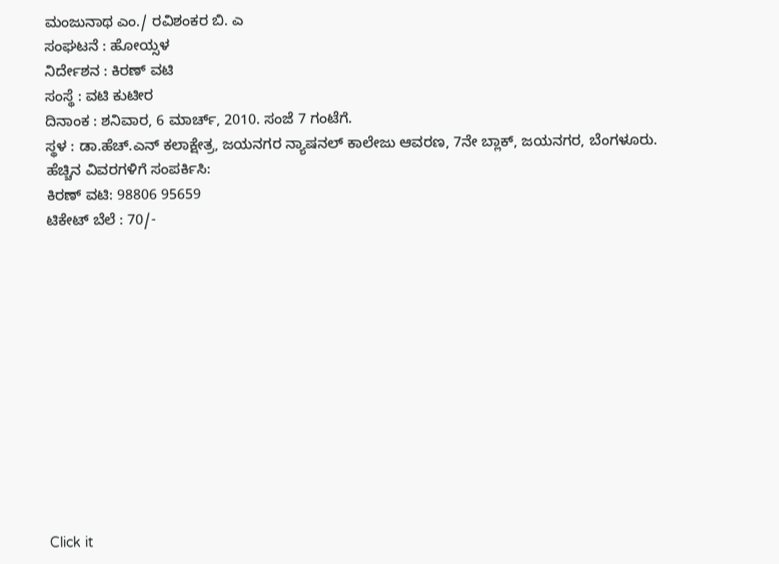ಮಂಜುನಾಥ ಎಂ./ ರವಿಶಂಕರ ಬಿ. ಎ
ಸಂಘಟನೆ : ಹೋಯ್ಸಳ
ನಿರ್ದೇಶನ : ಕಿರಣ್ ವಟಿ
ಸಂಸ್ಥೆ : ವಟಿ ಕುಟೀರ
ದಿನಾಂಕ : ಶನಿವಾರ, 6 ಮಾರ್ಚ್, 2010. ಸಂಜೆ 7 ಗಂಟೆಗೆ.
ಸ್ಥಳ : ಡಾ.ಹೆಚ್.ಎನ್ ಕಲಾಕ್ಷೇತ್ರ, ಜಯನಗರ ನ್ಯಾಷನಲ್ ಕಾಲೇಜು ಆವರಣ, 7ನೇ ಬ್ಲಾಕ್, ಜಯನಗರ, ಬೆಂಗಳೂರು.
ಹೆಚ್ಚಿನ ವಿವರಗಳಿಗೆ ಸಂಪರ್ಕಿಸಿ:
ಕಿರಣ್ ವಟಿ: 98806 95659
ಟಿಕೇಟ್ ಬೆಲೆ : 70/-












Click it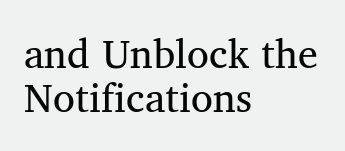and Unblock the Notifications